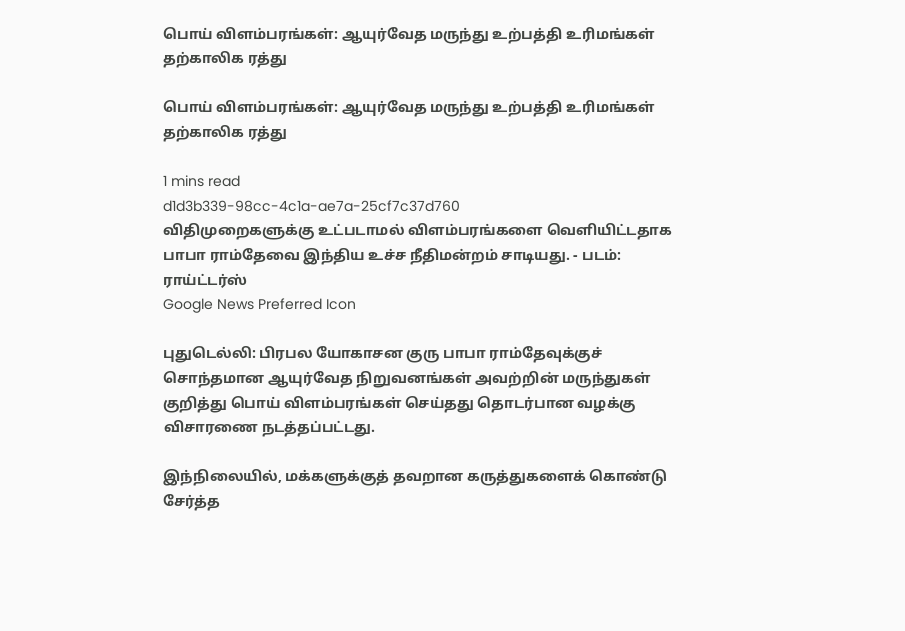பொய் விளம்பரங்கள்: ஆயுர்வேத மருந்து உற்பத்தி உரிமங்கள் தற்காலிக ரத்து

பொய் விளம்பரங்கள்: ஆயுர்வேத மருந்து உற்பத்தி உரிமங்கள் தற்காலிக ரத்து

1 mins read
d1d3b339-98cc-4c1a-ae7a-25cf7c37d760
விதிமுறைகளுக்கு உட்படாமல் விளம்பரங்களை வெளியிட்டதாக பாபா ராம்தேவை இந்திய உச்ச நீதிமன்றம் சாடியது. - படம்: ராய்ட்டர்ஸ்
Google News Preferred Icon

புதுடெல்லி: பிரபல யோகாசன குரு பாபா ராம்தேவுக்குச் சொந்தமான ஆயுர்வேத நிறுவனங்கள் அவற்றின் மருந்துகள் குறித்து பொய் விளம்பரங்கள் செய்தது தொடர்பான வழக்கு விசாரணை நடத்தப்பட்டது.

இந்நிலையில், மக்களுக்குத் தவறான கருத்துகளைக் கொண்டு சேர்த்த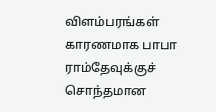விளம்பரங்கள் காரணமாக பாபா ராம்தேவுக்குச் சொந்தமான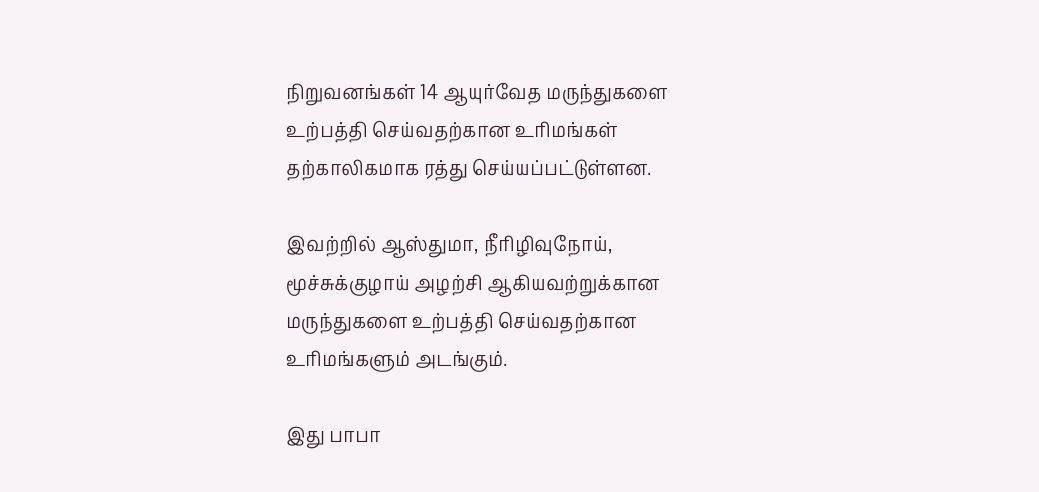நிறுவனங்கள் 14 ஆயுர்வேத மருந்துகளை உற்பத்தி செய்வதற்கான உரிமங்கள் தற்காலிகமாக ரத்து செய்யப்பட்டுள்ளன.

இவற்றில் ஆஸ்துமா, நீரிழிவுநோய், மூச்சுக்குழாய் அழற்சி ஆகியவற்றுக்கான மருந்துகளை உற்பத்தி செய்வதற்கான உரிமங்களும் அடங்கும்.

இது பாபா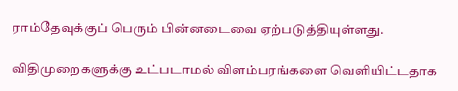ராம்தேவுக்குப் பெரும் பின்னடைவை ஏற்படுத்தியுள்ளது.

விதிமுறைகளுக்கு உட்படாமல் விளம்பரங்களை வெளியிட்டதாக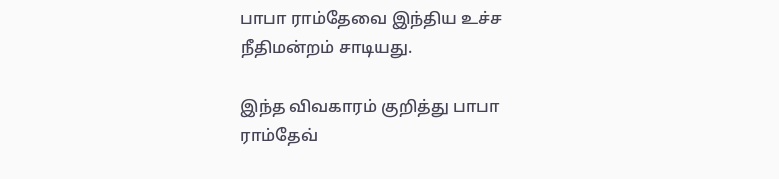பாபா ராம்தேவை இந்திய உச்ச நீதிமன்றம் சாடியது.

இந்த விவகாரம் குறித்து பாபா ராம்தேவ்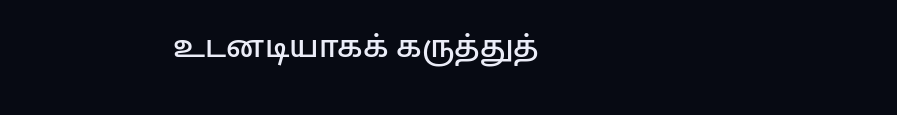உடனடியாகக் கருத்துத்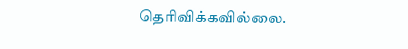தெரிவிக்கவில்லை.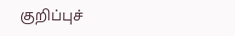குறிப்புச்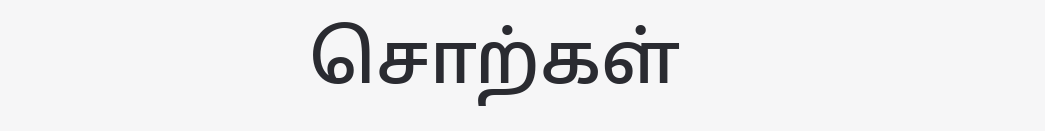சொற்கள்